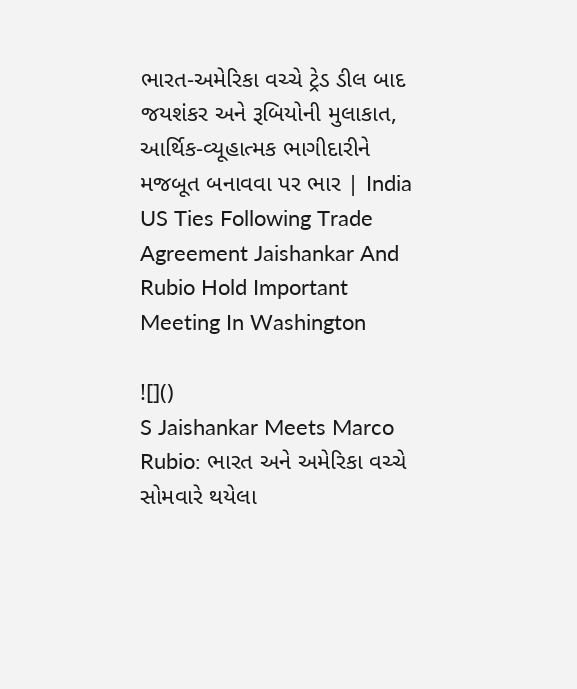ભારત-અમેરિકા વચ્ચે ટ્રેડ ડીલ બાદ જયશંકર અને રૂબિયોની મુલાકાત, આર્થિક-વ્યૂહાત્મક ભાગીદારીને મજબૂત બનાવવા પર ભાર | India US Ties Following Trade Agreement Jaishankar And Rubio Hold Important Meeting In Washington

![]()
S Jaishankar Meets Marco Rubio: ભારત અને અમેરિકા વચ્ચે સોમવારે થયેલા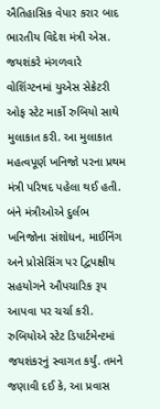ઐતિહાસિક વેપાર કરાર બાદ ભારતીય વિદેશ મંત્રી એસ. જયશંકરે મંગળવારે વોશિંગ્ટનમાં યુએસ સેક્રેટરી ઓફ સ્ટેટ માર્કો રુબિયો સાથે મુલાકાત કરી. આ મુલાકાત મહત્વપૂર્ણ ખનિજો પરના પ્રથમ મંત્રી પરિષદ પહેલા થઈ હતી. બંને મંત્રીઓએ દુર્લભ ખનિજોના સંશોધન, માઈનિંગ અને પ્રોસેસિંગ પર દ્વિપક્ષીય સહયોગને ઔપચારિક રૂપ આપવા પર ચર્ચા કરી. રુબિયોએ સ્ટેટ ડિપાર્ટમેન્ટમાં જયશંકરનું સ્વાગત કર્યું. તમને જણાવી દઈ કે, આ પ્રવાસ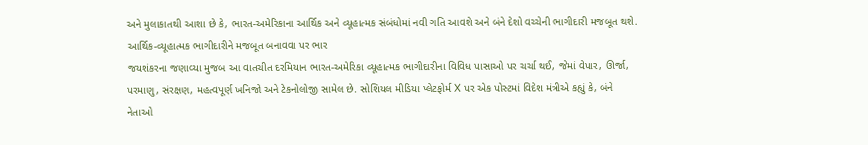અને મુલાકાતથી આશા છે કે, ભારત-અમેરિકાના આર્થિક અને વ્યૂહાત્મક સંબંધોમાં નવી ગતિ આવશે અને બંને દેશો વચ્ચેની ભાગીદારી મજબૂત થશે.
આર્થિક-વ્યૂહાત્મક ભાગીદારીને મજબૂત બનાવવા પર ભાર
જયશંકરના જણાવ્યા મુજબ આ વાતચીત દરમિયાન ભારત-અમેરિકા વ્યૂહાત્મક ભાગીદારીના વિવિધ પાસાઓ પર ચર્ચા થઈ, જેમાં વેપાર, ઊર્જા, પરમાણુ, સંરક્ષણ, મહત્વપૂર્ણ ખનિજો અને ટેકનોલોજી સામેલ છે. સોશિયલ મીડિયા પ્લેટફોર્મ X પર એક પોસ્ટમાં વિદેશ મંત્રીએ કહ્યું કે, બંને નેતાઓ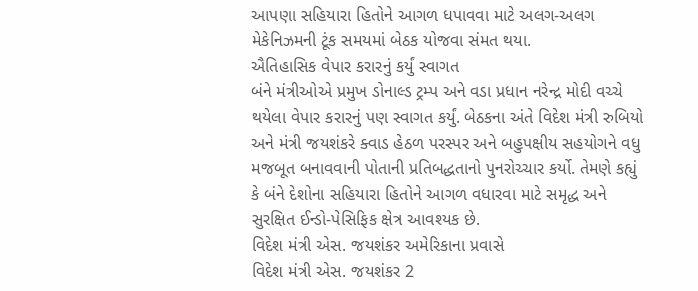આપણા સહિયારા હિતોને આગળ ધપાવવા માટે અલગ-અલગ મેકેનિઝમની ટૂંક સમયમાં બેઠક યોજવા સંમત થયા.
ઐતિહાસિક વેપાર કરારનું કર્યું સ્વાગત
બંને મંત્રીઓએ પ્રમુખ ડોનાલ્ડ ટ્રમ્પ અને વડા પ્રધાન નરેન્દ્ર મોદી વચ્ચે થયેલા વેપાર કરારનું પણ સ્વાગત કર્યું. બેઠકના અંતે વિદેશ મંત્રી રુબિયો અને મંત્રી જયશંકરે ક્વાડ હેઠળ પરસ્પર અને બહુપક્ષીય સહયોગને વધુ મજબૂત બનાવવાની પોતાની પ્રતિબદ્ધતાનો પુનરોચ્ચાર કર્યો. તેમણે કહ્યું કે બંને દેશોના સહિયારા હિતોને આગળ વધારવા માટે સમૃદ્ધ અને સુરક્ષિત ઈન્ડો-પેસિફિક ક્ષેત્ર આવશ્યક છે.
વિદેશ મંત્રી એસ. જયશંકર અમેરિકાના પ્રવાસે
વિદેશ મંત્રી એસ. જયશંકર 2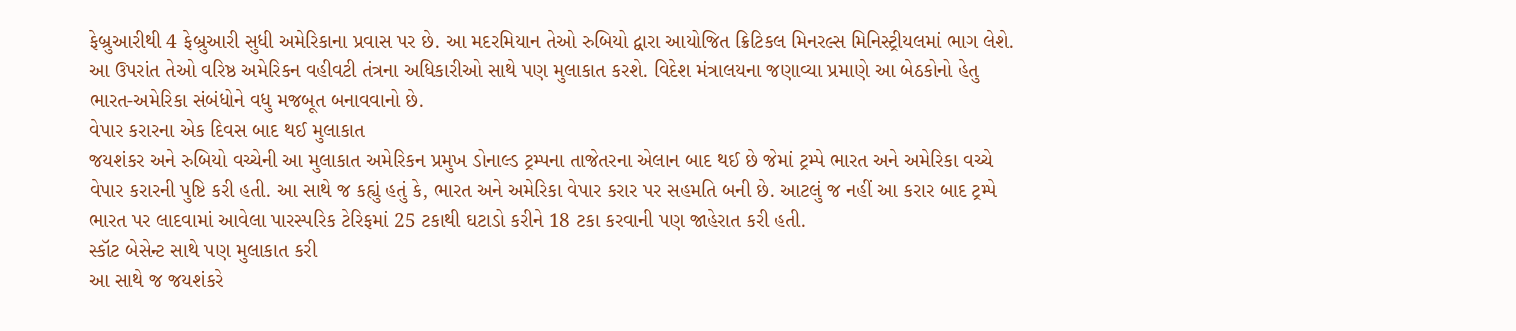ફેબ્રુઆરીથી 4 ફેબ્રુઆરી સુધી અમેરિકાના પ્રવાસ પર છે. આ મદરમિયાન તેઓ રુબિયો દ્વારા આયોજિત ક્રિટિકલ મિનરલ્સ મિનિસ્ટ્રીયલમાં ભાગ લેશે. આ ઉપરાંત તેઓ વરિષ્ઠ અમેરિકન વહીવટી તંત્રના અધિકારીઓ સાથે પણ મુલાકાત કરશે. વિદેશ મંત્રાલયના જણાવ્યા પ્રમાણે આ બેઠકોનો હેતુ ભારત-અમેરિકા સંબંધોને વધુ મજબૂત બનાવવાનો છે.
વેપાર કરારના એક દિવસ બાદ થઈ મુલાકાત
જયશંકર અને રુબિયો વચ્ચેની આ મુલાકાત અમેરિકન પ્રમુખ ડોનાલ્ડ ટ્રમ્પના તાજેતરના એલાન બાદ થઈ છે જેમાં ટ્રમ્પે ભારત અને અમેરિકા વચ્ચે વેપાર કરારની પુષ્ટિ કરી હતી. આ સાથે જ કહ્યું હતું કે, ભારત અને અમેરિકા વેપાર કરાર પર સહમતિ બની છે. આટલું જ નહીં આ કરાર બાદ ટ્રમ્પે ભારત પર લાદવામાં આવેલા પારસ્પરિક ટેરિફમાં 25 ટકાથી ઘટાડો કરીને 18 ટકા કરવાની પણ જાહેરાત કરી હતી.
સ્કૉટ બેસેન્ટ સાથે પણ મુલાકાત કરી
આ સાથે જ જયશંકરે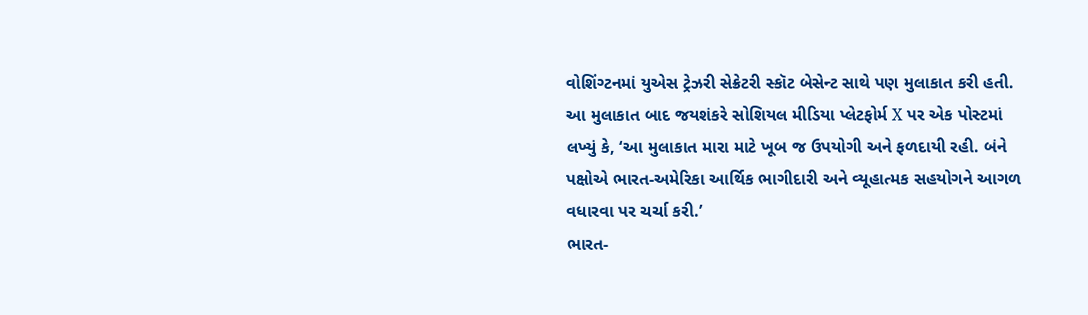વોશિંગ્ટનમાં યુએસ ટ્રેઝરી સેક્રેટરી સ્કૉટ બેસેન્ટ સાથે પણ મુલાકાત કરી હતી. આ મુલાકાત બાદ જયશંકરે સોશિયલ મીડિયા પ્લેટફોર્મ X પર એક પોસ્ટમાં લખ્યું કે, ‘આ મુલાકાત મારા માટે ખૂબ જ ઉપયોગી અને ફળદાયી રહી. બંને પક્ષોએ ભારત-અમેરિકા આર્થિક ભાગીદારી અને વ્યૂહાત્મક સહયોગને આગળ વધારવા પર ચર્ચા કરી.’
ભારત-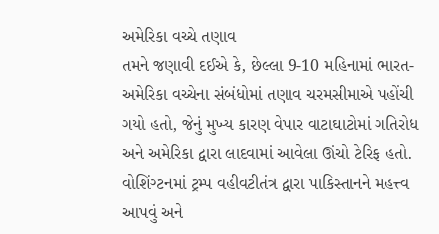અમેરિકા વચ્ચે તણાવ
તમને જણાવી દઈએ કે, છેલ્લા 9-10 મહિનામાં ભારત-અમેરિકા વચ્ચેના સંબંધોમાં તણાવ ચરમસીમાએ પહોંચી ગયો હતો, જેનું મુખ્ય કારણ વેપાર વાટાઘાટોમાં ગતિરોધ અને અમેરિકા દ્વારા લાદવામાં આવેલા ઊંચો ટેરિફ હતો.
વોશિંગ્ટનમાં ટ્રમ્પ વહીવટીતંત્ર દ્વારા પાકિસ્તાનને મહત્ત્વ આપવું અને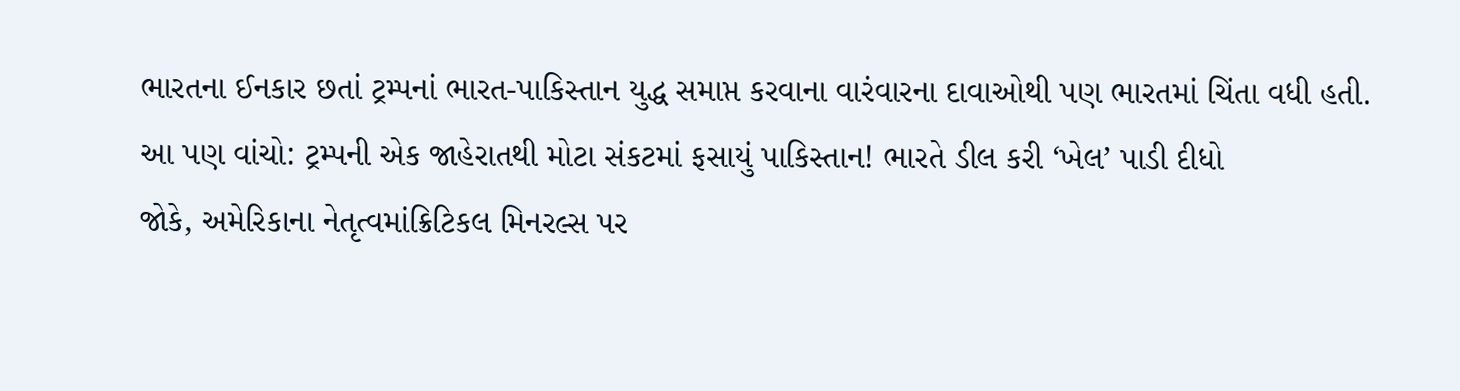ભારતના ઈનકાર છતાં ટ્રમ્પનાં ભારત-પાકિસ્તાન યુદ્ધ સમાપ્ત કરવાના વારંવારના દાવાઓથી પણ ભારતમાં ચિંતા વધી હતી.
આ પણ વાંચો: ટ્રમ્પની એક જાહેરાતથી મોટા સંકટમાં ફસાયું પાકિસ્તાન! ભારતે ડીલ કરી ‘ખેલ’ પાડી દીધો
જોકે, અમેરિકાના નેતૃત્વમાંક્રિટિકલ મિનરલ્સ પર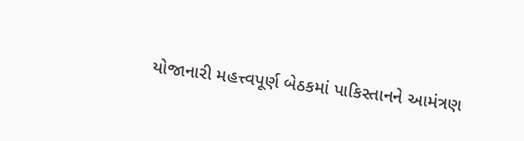યોજાનારી મહત્ત્વપૂર્ણ બેઠકમાં પાકિસ્તાનને આમંત્રણ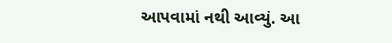આપવામાં નથી આવ્યું. આ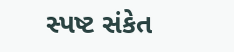સ્પષ્ટ સંકેત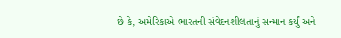છે કે, અમેરિકાએ ભારતની સંવેદનશીલતાનું સન્માન કર્યું અને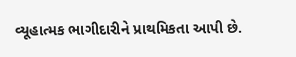વ્યૂહાત્મક ભાગીદારીને પ્રાથમિકતા આપી છે.